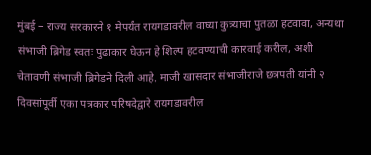मुंबई – राज्य सरकारने १ मेपर्यंत रायगडावरील वाघ्या कुत्र्याचा पुतळा हटवावा, अन्यथा संभाजी ब्रिगेड स्वतः पुढाकार घेऊन हे शिल्प हटवण्याची कारवाई करील, अशी चेतावणी संभाजी ब्रिगेडने दिली आहे. माजी खासदार संभाजीराजे छत्रपती यांनी २ दिवसांपूर्वी एका पत्रकार परिषदेद्वारे रायगडावरील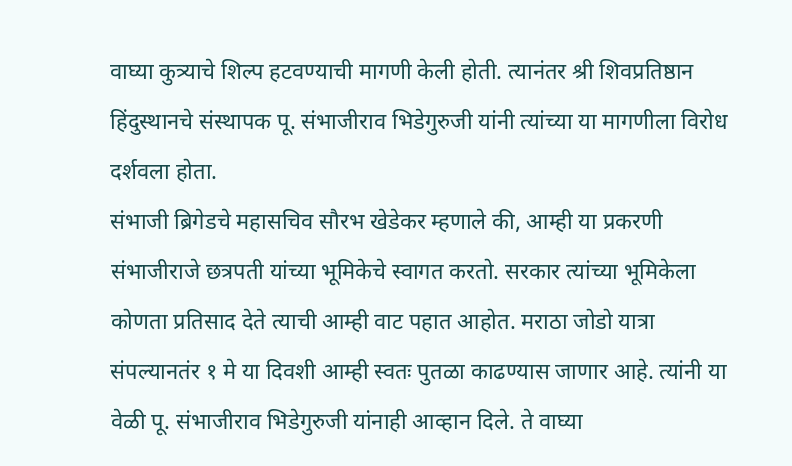वाघ्या कुत्र्याचे शिल्प हटवण्याची मागणी केली होती. त्यानंतर श्री शिवप्रतिष्ठान हिंदुस्थानचे संस्थापक पू. संभाजीराव भिडेगुरुजी यांनी त्यांच्या या मागणीला विरोध दर्शवला होता.
संभाजी ब्रिगेडचे महासचिव सौरभ खेडेकर म्हणाले की, आम्ही या प्रकरणी संभाजीराजे छत्रपती यांच्या भूमिकेचे स्वागत करतो. सरकार त्यांच्या भूमिकेला कोणता प्रतिसाद देते त्याची आम्ही वाट पहात आहोत. मराठा जोडो यात्रा संपल्यानतंर १ मे या दिवशी आम्ही स्वतः पुतळा काढण्यास जाणार आहे. त्यांनी या वेळी पू. संभाजीराव भिडेगुरुजी यांनाही आव्हान दिले. ते वाघ्या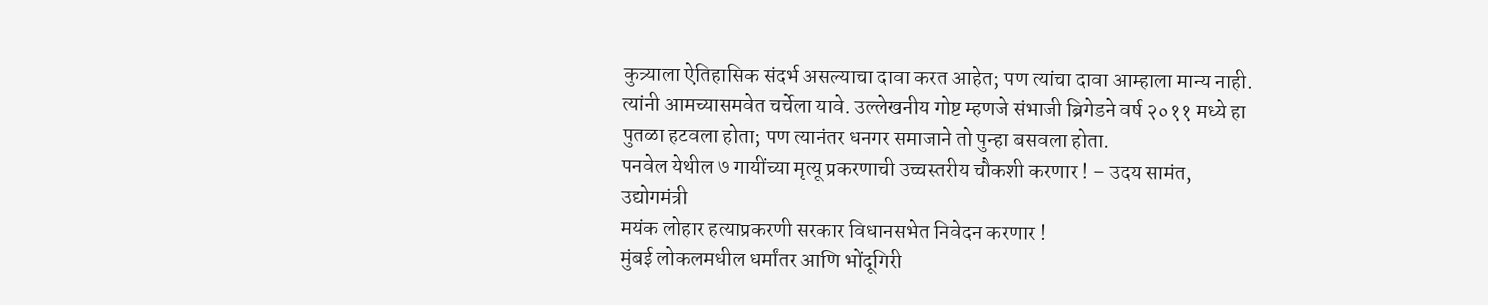कुत्र्याला ऐतिहासिक संदर्भ असल्याचा दावा करत आहेत; पण त्यांचा दावा आम्हाला मान्य नाही. त्यांनी आमच्यासमवेत चर्चेला यावे. उल्लेखनीय गोष्ट म्हणजे संभाजी ब्रिगेडने वर्ष २०११ मध्ये हा पुतळा हटवला होता; पण त्यानंतर धनगर समाजाने तो पुन्हा बसवला होता.
पनवेल येथील ७ गायींच्या मृत्यू प्रकरणाची उच्चस्तरीय चौकशी करणार ! – उदय सामंत, उद्योगमंत्री
मयंक लोहार हत्याप्रकरणी सरकार विधानसभेत निवेदन करणार !
मुंबई लोकलमधील धर्मांतर आणि भोंदूगिरी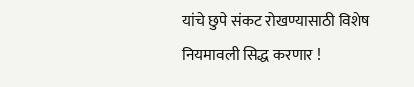यांचे छुपे संकट रोखण्यासाठी विशेष नियमावली सिद्ध करणार !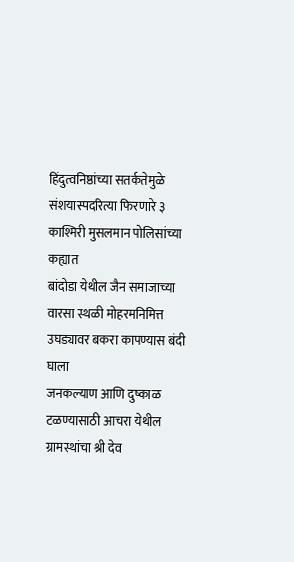हिंदुत्वनिष्ठांच्या सतर्कतेमुळे संशयास्पदरित्या फिरणारे ३ काश्मिरी मुसलमान पोलिसांच्या कह्यात
बांदोडा येथील जैन समाजाच्या वारसा स्थळी मोहरमनिमित्त उघड्यावर बकरा कापण्यास बंदी घाला
जनकल्याण आणि दुष्काळ टळण्यासाठी आचरा येथील ग्रामस्थांचा श्री देव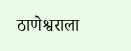ठाणेश्वराला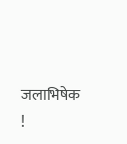जलाभिषेक !